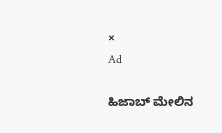×
Ad

ಹಿಜಾಬ್ ಮೇಲಿನ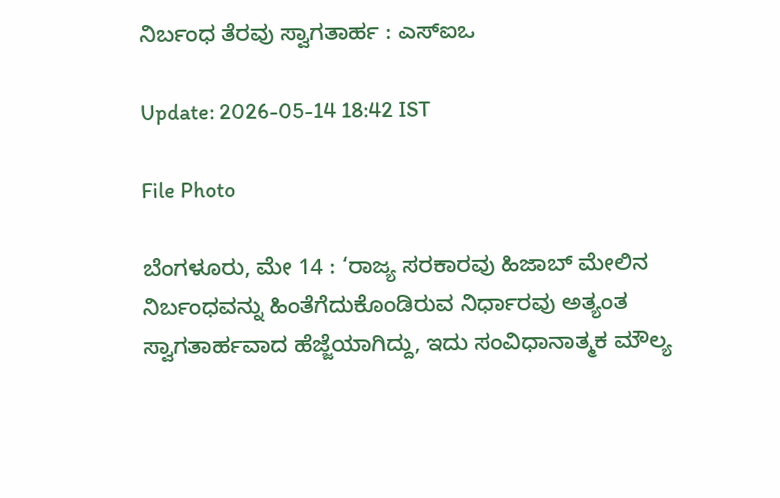ನಿರ್ಬಂಧ ತೆರವು ಸ್ವಾಗತಾರ್ಹ : ಎಸ್‍ಐಒ

Update: 2026-05-14 18:42 IST

File Photo

ಬೆಂಗಳೂರು, ಮೇ 14 : ‘ರಾಜ್ಯ ಸರಕಾರವು ಹಿಜಾಬ್ ಮೇಲಿನ ನಿರ್ಬಂಧವನ್ನು ಹಿಂತೆಗೆದುಕೊಂಡಿರುವ ನಿರ್ಧಾರವು ಅತ್ಯಂತ ಸ್ವಾಗತಾರ್ಹವಾದ ಹೆಜ್ಜೆಯಾಗಿದ್ದು, ಇದು ಸಂವಿಧಾನಾತ್ಮಕ ಮೌಲ್ಯ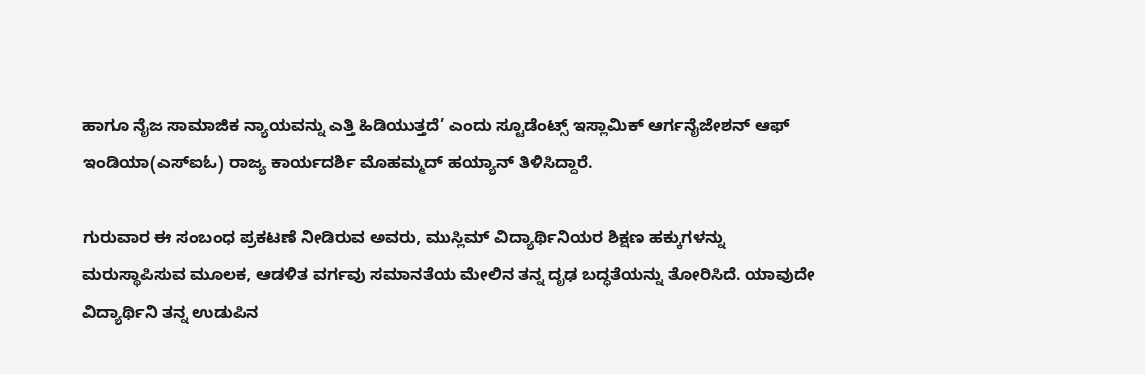ಹಾಗೂ ನೈಜ ಸಾಮಾಜಿಕ ನ್ಯಾಯವನ್ನು ಎತ್ತಿ ಹಿಡಿಯುತ್ತದೆ’ ಎಂದು ಸ್ಟೂಡೆಂಟ್ಸ್ ಇಸ್ಲಾಮಿಕ್ ಆರ್ಗನೈಜೇಶನ್ ಆಫ್ ಇಂಡಿಯಾ(ಎಸ್‍ಐಓ) ರಾಜ್ಯ ಕಾರ್ಯದರ್ಶಿ ಮೊಹಮ್ಮದ್ ಹಯ್ಯಾನ್ ತಿಳಿಸಿದ್ದಾರೆ.

ಗುರುವಾರ ಈ ಸಂಬಂಧ ಪ್ರಕಟಣೆ ನೀಡಿರುವ ಅವರು, ಮುಸ್ಲಿಮ್ ವಿದ್ಯಾರ್ಥಿನಿಯರ ಶಿಕ್ಷಣ ಹಕ್ಕುಗಳನ್ನು ಮರುಸ್ಥಾಪಿಸುವ ಮೂಲಕ, ಆಡಳಿತ ವರ್ಗವು ಸಮಾನತೆಯ ಮೇಲಿನ ತನ್ನ ದೃಢ ಬದ್ಧತೆಯನ್ನು ತೋರಿಸಿದೆ. ಯಾವುದೇ ವಿದ್ಯಾರ್ಥಿನಿ ತನ್ನ ಉಡುಪಿನ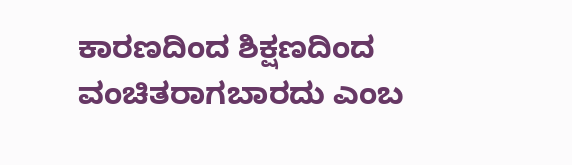ಕಾರಣದಿಂದ ಶಿಕ್ಷಣದಿಂದ ವಂಚಿತರಾಗಬಾರದು ಎಂಬ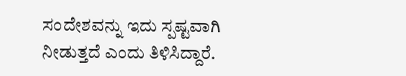ಸಂದೇಶವನ್ನು ಇದು ಸ್ಪಷ್ಟವಾಗಿ ನೀಡುತ್ತದೆ ಎಂದು ತಿಳಿಸಿದ್ದಾರೆ.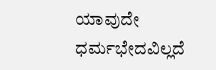ಯಾವುದೇ ಧರ್ಮಭೇದವಿಲ್ಲದೆ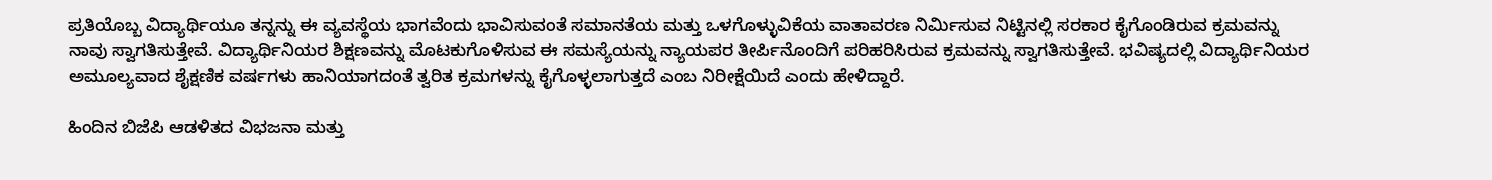ಪ್ರತಿಯೊಬ್ಬ ವಿದ್ಯಾರ್ಥಿಯೂ ತನ್ನನ್ನು ಈ ವ್ಯವಸ್ಥೆಯ ಭಾಗವೆಂದು ಭಾವಿಸುವಂತೆ ಸಮಾನತೆಯ ಮತ್ತು ಒಳಗೊಳ್ಳುವಿಕೆಯ ವಾತಾವರಣ ನಿರ್ಮಿಸುವ ನಿಟ್ಟಿನಲ್ಲಿ ಸರಕಾರ ಕೈಗೊಂಡಿರುವ ಕ್ರಮವನ್ನು ನಾವು ಸ್ವಾಗತಿಸುತ್ತೇವೆ. ವಿದ್ಯಾರ್ಥಿನಿಯರ ಶಿಕ್ಷಣವನ್ನು ಮೊಟಕುಗೊಳಿಸುವ ಈ ಸಮಸ್ಯೆಯನ್ನು ನ್ಯಾಯಪರ ತೀರ್ಪಿನೊಂದಿಗೆ ಪರಿಹರಿಸಿರುವ ಕ್ರಮವನ್ನು ಸ್ವಾಗತಿಸುತ್ತೇವೆ. ಭವಿಷ್ಯದಲ್ಲಿ ವಿದ್ಯಾರ್ಥಿನಿಯರ ಅಮೂಲ್ಯವಾದ ಶೈಕ್ಷಣಿಕ ವರ್ಷಗಳು ಹಾನಿಯಾಗದಂತೆ ತ್ವರಿತ ಕ್ರಮಗಳನ್ನು ಕೈಗೊಳ್ಳಲಾಗುತ್ತದೆ ಎಂಬ ನಿರೀಕ್ಷೆಯಿದೆ ಎಂದು ಹೇಳಿದ್ದಾರೆ.

ಹಿಂದಿನ ಬಿಜೆಪಿ ಆಡಳಿತದ ವಿಭಜನಾ ಮತ್ತು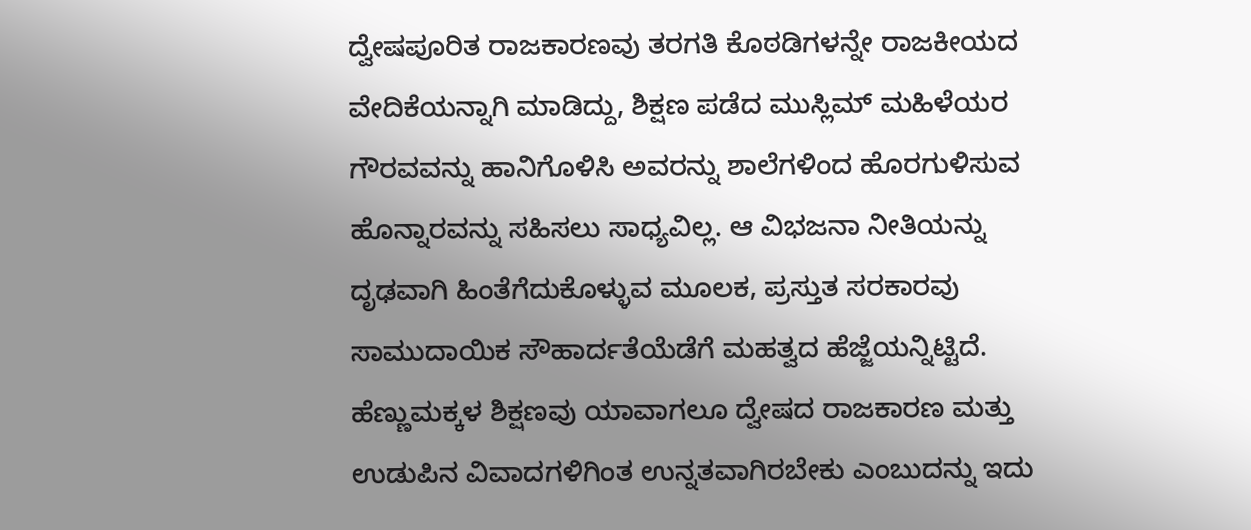ದ್ವೇಷಪೂರಿತ ರಾಜಕಾರಣವು ತರಗತಿ ಕೊಠಡಿಗಳನ್ನೇ ರಾಜಕೀಯದ ವೇದಿಕೆಯನ್ನಾಗಿ ಮಾಡಿದ್ದು, ಶಿಕ್ಷಣ ಪಡೆದ ಮುಸ್ಲಿಮ್ ಮಹಿಳೆಯರ ಗೌರವವನ್ನು ಹಾನಿಗೊಳಿಸಿ ಅವರನ್ನು ಶಾಲೆಗಳಿಂದ ಹೊರಗುಳಿಸುವ ಹೊನ್ನಾರವನ್ನು ಸಹಿಸಲು ಸಾಧ್ಯವಿಲ್ಲ. ಆ ವಿಭಜನಾ ನೀತಿಯನ್ನು ದೃಢವಾಗಿ ಹಿಂತೆಗೆದುಕೊಳ್ಳುವ ಮೂಲಕ, ಪ್ರಸ್ತುತ ಸರಕಾರವು ಸಾಮುದಾಯಿಕ ಸೌಹಾರ್ದತೆಯೆಡೆಗೆ ಮಹತ್ವದ ಹೆಜ್ಜೆಯನ್ನಿಟ್ಟಿದೆ. ಹೆಣ್ಣುಮಕ್ಕಳ ಶಿಕ್ಷಣವು ಯಾವಾಗಲೂ ದ್ವೇಷದ ರಾಜಕಾರಣ ಮತ್ತು ಉಡುಪಿನ ವಿವಾದಗಳಿಗಿಂತ ಉನ್ನತವಾಗಿರಬೇಕು ಎಂಬುದನ್ನು ಇದು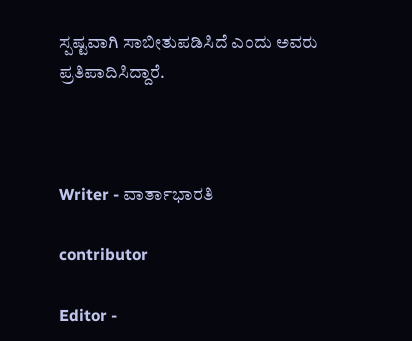ಸ್ಪಷ್ಟವಾಗಿ ಸಾಬೀತುಪಡಿಸಿದೆ ಎಂದು ಅವರು ಪ್ರತಿಪಾದಿಸಿದ್ದಾರೆ.



Writer - ವಾರ್ತಾಭಾರತಿ

contributor

Editor -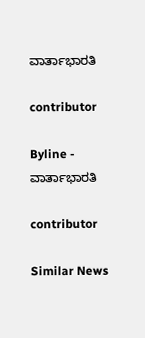ವಾರ್ತಾಭಾರತಿ

contributor

Byline - ವಾರ್ತಾಭಾರತಿ

contributor

Similar News